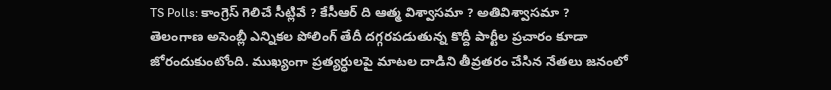TS Polls: కాంగ్రెస్ గెలిచే సీట్లివే ? కేసీఆర్ ది ఆత్మ విశ్వాసమా ? అతివిశ్వాసమా ?
తెలంగాణ అసెంబ్లీ ఎన్నికల పోలింగ్ తేదీ దగ్గరపడుతున్న కొద్దీ పార్టీల ప్రచారం కూడా జోరందుకుంటోంది. ముఖ్యంగా ప్రత్యర్ధులపై మాటల దాడిని తీవ్రతరం చేసిన నేతలు జనంలో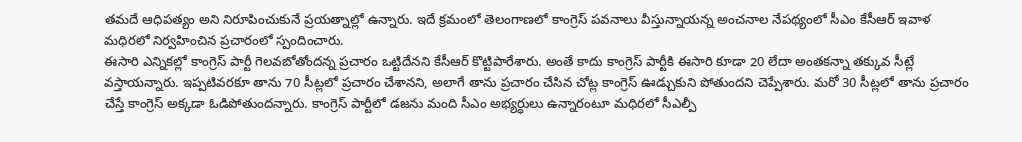తమదే ఆధిపత్యం అని నిరూపించుకునే ప్రయత్నాల్లో ఉన్నారు. ఇదే క్రమంలో తెలంగాణలో కాంగ్రెస్ పవనాలు వీస్తున్నాయన్న అంచనాల నేపథ్యంలో సీఎం కేసీఆర్ ఇవాళ మధిరలో నిర్వహించిన ప్రచారంలో స్పందించారు.
ఈసారి ఎన్నికల్లో కాంగ్రెస్ పార్టీ గెలవబోతోందన్న ప్రచారం ఒట్టిదేనని కేసీఆర్ కొట్టిపారేశారు. అంతే కాదు కాంగ్రెస్ పార్టీకి ఈసారి కూడా 20 లేదా అంతకన్నా తక్కువ సీట్లే వస్తాయన్నారు. ఇప్పటివరకూ తాను 70 సీట్లలో ప్రచారం చేశానని, అలాగే తాను ప్రచారం చేసిన చోట్ల కాంగ్రెస్ ఊడ్చుకుని పోతుందని చెప్పేశారు. మరో 30 సీట్లలో తాను ప్రచారం చేస్తే కాంగ్రెస్ అక్కడా ఓడిపోతుందన్నారు. కాంగ్రెస్ పార్టీలో డజను మంది సీఎం అభ్యర్ధులు ఉన్నారంటూ మధిరలో సీఎల్పీ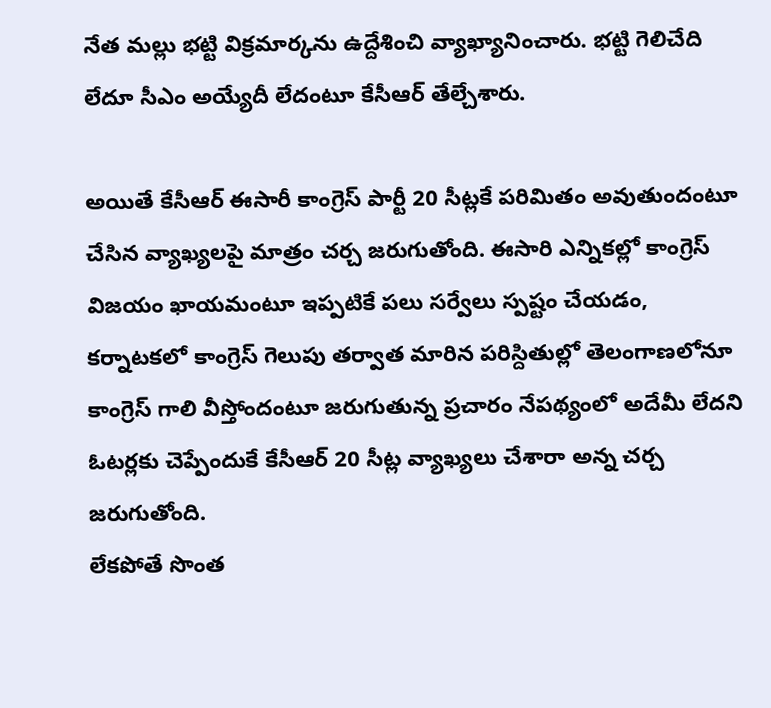నేత మల్లు భట్టి విక్రమార్కను ఉద్దేశించి వ్యాఖ్యానించారు. భట్టి గెలిచేది లేదూ సీఎం అయ్యేదీ లేదంటూ కేసీఆర్ తేల్చేశారు.

అయితే కేసీఆర్ ఈసారీ కాంగ్రెస్ పార్టీ 20 సీట్లకే పరిమితం అవుతుందంటూ చేసిన వ్యాఖ్యలపై మాత్రం చర్చ జరుగుతోంది. ఈసారి ఎన్నికల్లో కాంగ్రెస్ విజయం ఖాయమంటూ ఇప్పటికే పలు సర్వేలు స్పష్టం చేయడం, కర్నాటకలో కాంగ్రెస్ గెలుపు తర్వాత మారిన పరిస్దితుల్లో తెలంగాణలోనూ కాంగ్రెస్ గాలి వీస్తోందంటూ జరుగుతున్న ప్రచారం నేపథ్యంలో అదేమీ లేదని ఓటర్లకు చెప్పేందుకే కేసీఆర్ 20 సీట్ల వ్యాఖ్యలు చేశారా అన్న చర్చ జరుగుతోంది.
లేకపోతే సొంత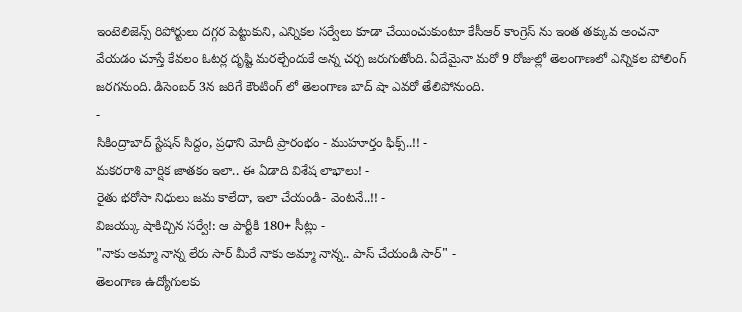ఇంటెలిజెన్స్ రిపోర్టులు దగ్గర పెట్టుకుని, ఎన్నికల సర్వేలు కూడా చేయించుకుంటూ కేసీఆర్ కాంగ్రెస్ ను ఇంత తక్కువ అంచనా వేయడం చూస్తే కేవలం ఓటర్ల దృష్టి మరల్చేందుకే అన్న చర్చ జరుగుతోంది. ఏదేమైనా మరో 9 రోజుల్లో తెలంగాణలో ఎన్నికల పోలింగ్ జరగనుంది. డిసెంబర్ 3న జరిగే కౌంటింగ్ లో తెలంగాణ బాద్ షా ఎవరో తేలిపోనుంది.
-
సికింద్రాబాద్ స్టేషన్ సిద్దం, ప్రధాని మోదీ ప్రారంభం - ముహూర్తం ఫిక్స్..!! -
మకరరాశి వార్షిక జాతకం ఇలా.. ఈ ఏడాది విశేష లాభాలు! -
రైతు భరోసా నిధులు జమ కాలేదా, ఇలా చేయండి- వెంటనే..!! -
విజయ్కు షాకిచ్చిన సర్వే!: ఆ పార్టీకి 180+ సీట్లు -
"నాకు అమ్మా నాన్న లేరు సార్ మీరే నాకు అమ్మా నాన్న.. పాస్ చేయండి సార్" -
తెలంగాణ ఉద్యోగులకు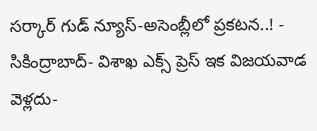సర్కార్ గుడ్ న్యూస్-అసెంబ్లీలో ప్రకటన..! -
సికింద్రాబాద్- విశాఖ ఎక్స్ ప్రెస్ ఇక విజయవాడ వెళ్లదు-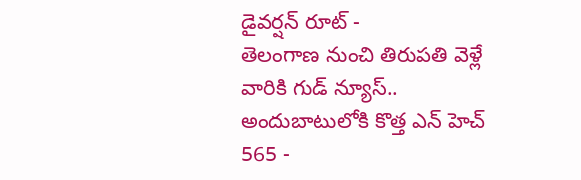డైవర్షన్ రూట్ -
తెలంగాణ నుంచి తిరుపతి వెళ్లే వారికి గుడ్ న్యూస్.. అందుబాటులోకి కొత్త ఎన్ హెచ్ 565 -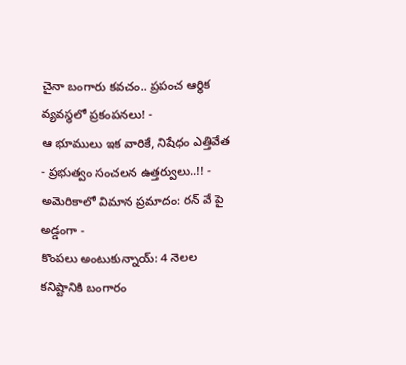చైనా బంగారు కవచం.. ప్రపంచ ఆర్థిక వ్యవస్థలో ప్రకంపనలు! -
ఆ భూములు ఇక వారికే, నిషేధం ఎత్తివేత - ప్రభుత్వం సంచలన ఉత్తర్వులు..!! -
అమెరికాలో విమాన ప్రమాదం: రన్ వే పై అడ్డంగా -
కొంపలు అంటుకున్నాయ్: 4 నెలల కనిష్టానికి బంగారం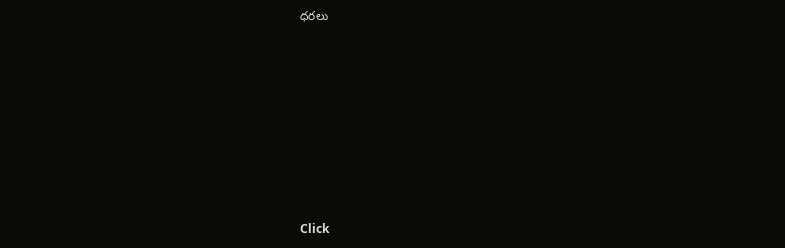ధరలు












Click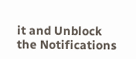it and Unblock the Notifications